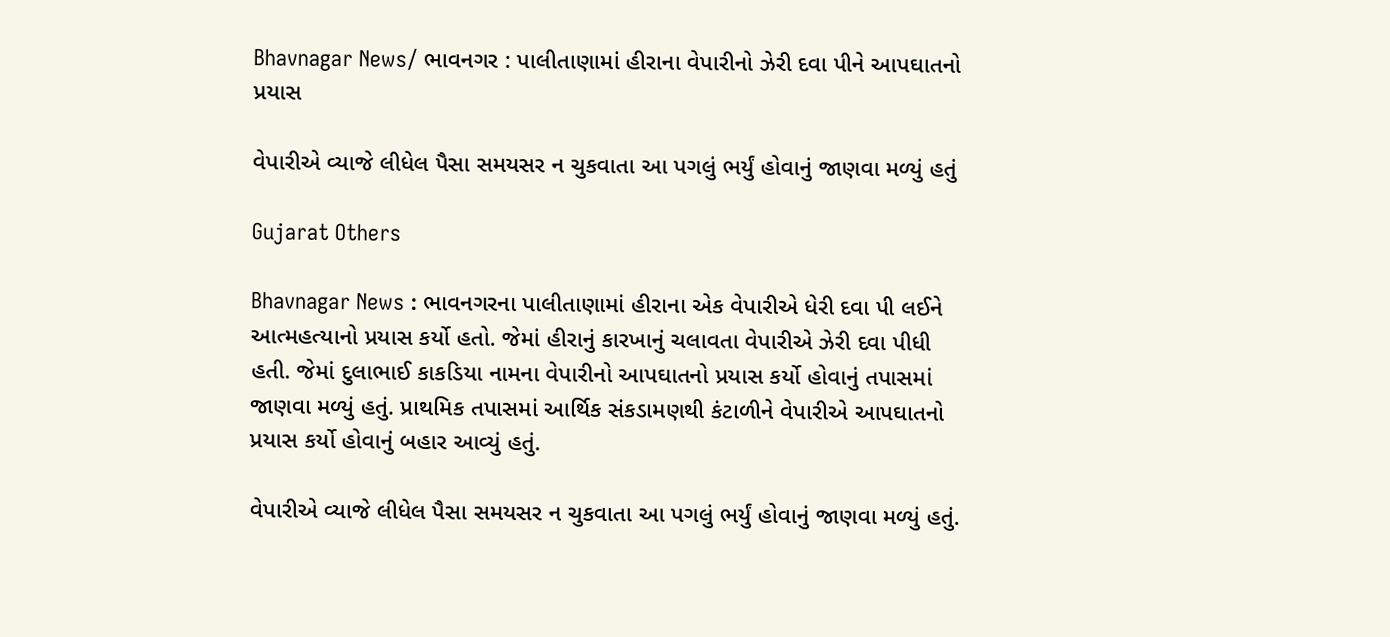Bhavnagar News/ ભાવનગર : પાલીતાણામાં હીરાના વેપારીનો ઝેરી દવા પીને આપઘાતનો પ્રયાસ

વેપારીએ વ્યાજે લીધેલ પૈસા સમયસર ન ચુકવાતા આ પગલું ભર્યું હોવાનું જાણવા મળ્યું હતું

Gujarat Others

Bhavnagar News : ભાવનગરના પાલીતાણામાં હીરાના એક વેપારીએ ધેરી દવા પી લઈને આત્મહત્યાનો પ્રયાસ કર્યો હતો. જેમાં હીરાનું કારખાનું ચલાવતા વેપારીએ ઝેરી દવા પીધી હતી. જેમાં દુલાભાઈ કાકડિયા નામના વેપારીનો આપઘાતનો પ્રયાસ કર્યો હોવાનું તપાસમાં જાણવા મળ્યું હતું. પ્રાથમિક તપાસમાં આર્થિક સંકડામણથી કંટાળીને વેપારીએ આપઘાતનો પ્રયાસ કર્યો હોવાનું બહાર આવ્યું હતું.

વેપારીએ વ્યાજે લીધેલ પૈસા સમયસર ન ચુકવાતા આ પગલું ભર્યું હોવાનું જાણવા મળ્યું હતું.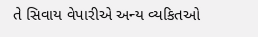તે સિવાય વેપારીએ અન્ય વ્યકિતઓ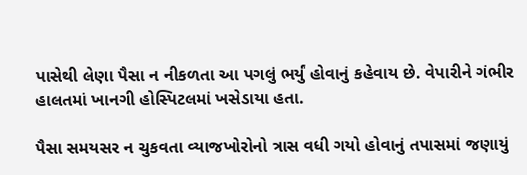પાસેથી લેણા પૈસા ન નીકળતા આ પગલું ભર્યું હોવાનું કહેવાય છે. વેપારીને ગંભીર હાલતમાં ખાનગી હોસ્પિટલમાં ખસેડાયા હતા.

પૈસા સમયસર ન ચુકવતા વ્યાજખોરોનો ત્રાસ વધી ગયો હોવાનું તપાસમાં જણાયું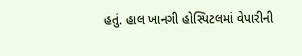હતું. હાલ ખાનગી હોસ્પિટલમાં વેપારીની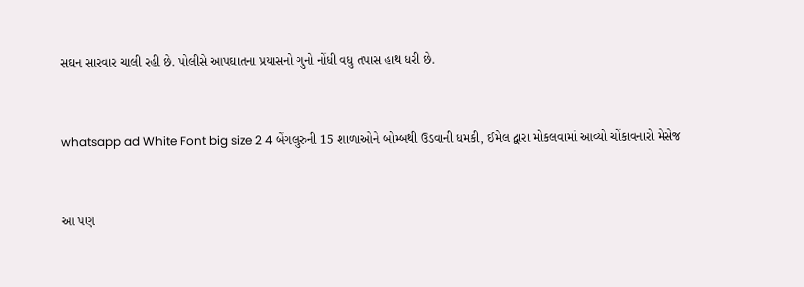સઘન સારવાર ચાલી રહી છે. પોલીસે આપઘાતના પ્રયાસનો ગુનો નોંધી વધુ તપાસ હાથ ધરી છે.


whatsapp ad White Font big size 2 4 બેંગલુરુની 15 શાળાઓને બોમ્બથી ઉડવાની ધમકી, ઈમેલ દ્વારા મોકલવામાં આવ્યો ચોંકાવનારો મેસેજ


આ પણ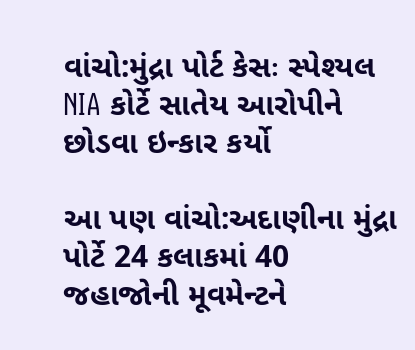વાંચો:મુંદ્રા પોર્ટ કેસઃ સ્પેશ્યલ NIA કોર્ટે સાતેય આરોપીને છોડવા ઇન્કાર કર્યો

આ પણ વાંચો:અદાણીના મુંદ્રા પોર્ટે 24 કલાકમાં 40 જહાજોની મૂવમેન્ટને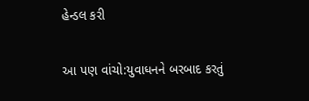હેન્ડલ કરી

આ પણ વાંચો:યુવાધનને બરબાદ કરતું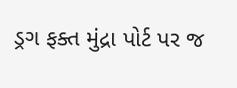ડ્રગ ફક્ત મુંદ્રા પોર્ટ પર જ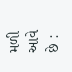મળી આવે છે :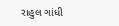રાહુલ ગાંધી